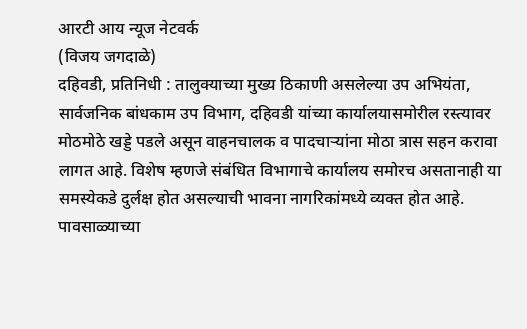आरटी आय न्यूज नेटवर्क
(विजय जगदाळे)
दहिवडी, प्रतिनिधी : तालुक्याच्या मुख्य ठिकाणी असलेल्या उप अभियंता, सार्वजनिक बांधकाम उप विभाग, दहिवडी यांच्या कार्यालयासमोरील रस्त्यावर मोठमोठे खड्डे पडले असून वाहनचालक व पादचाऱ्यांना मोठा त्रास सहन करावा लागत आहे. विशेष म्हणजे संबंधित विभागाचे कार्यालय समोरच असतानाही या समस्येकडे दुर्लक्ष होत असल्याची भावना नागरिकांमध्ये व्यक्त होत आहे.
पावसाळ्याच्या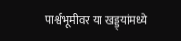पार्श्वभूमीवर या खड्ड्यांमध्ये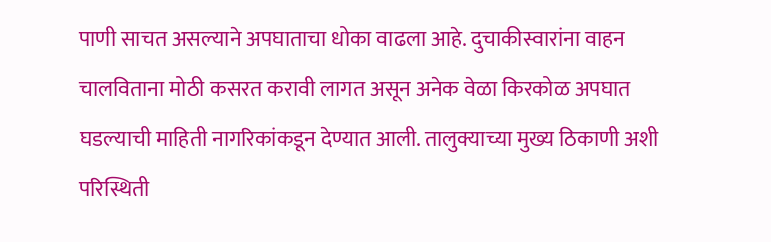पाणी साचत असल्याने अपघाताचा धोका वाढला आहे. दुचाकीस्वारांना वाहन चालविताना मोठी कसरत करावी लागत असून अनेक वेळा किरकोळ अपघात घडल्याची माहिती नागरिकांकडून देण्यात आली. तालुक्याच्या मुख्य ठिकाणी अशी परिस्थिती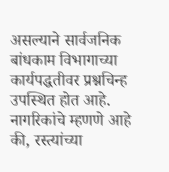असल्याने सार्वजनिक बांधकाम विभागाच्या कार्यपद्धतीवर प्रश्नचिन्ह उपस्थित होत आहे.
नागरिकांचे म्हणणे आहे की, रस्त्यांच्या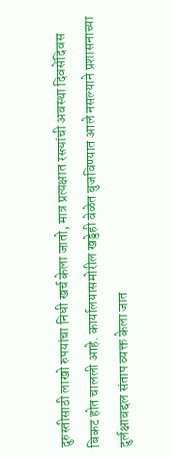दुरुस्तीसाठी लाखो रुपयांचा निधी खर्च केला जातो, मात्र प्रत्यक्षात रस्त्यांची अवस्था दिवसेंदिवस बिकट होत चालली आहे. कार्यालयासमोरील खड्डेही वेळेत बुजविण्यात आले नसल्याने प्रशासनाच्या दुर्लक्षाबद्दल संताप व्यक्त केला जात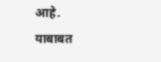आहे.
याबाबत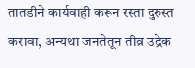तातडीने कार्यवाही करून रस्ता दुरुस्त करावा, अन्यथा जनतेतून तीव्र उद्रेक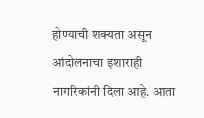होण्याची शक्यता असून आंदोलनाचा इशाराही नागरिकांनी दिला आहे. आता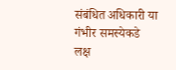संबंधित अधिकारी या गंभीर समस्येकडे लक्ष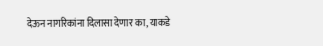देऊन नागरिकांना दिलासा देणार का, याकडे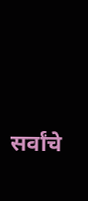सर्वांचे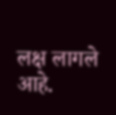लक्ष लागले आहे.